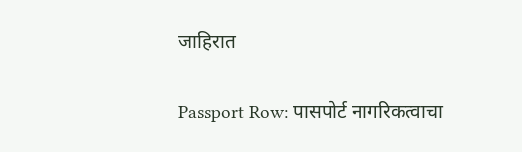जाहिरात

Passport Row: पासपोर्ट नागरिकत्वाचा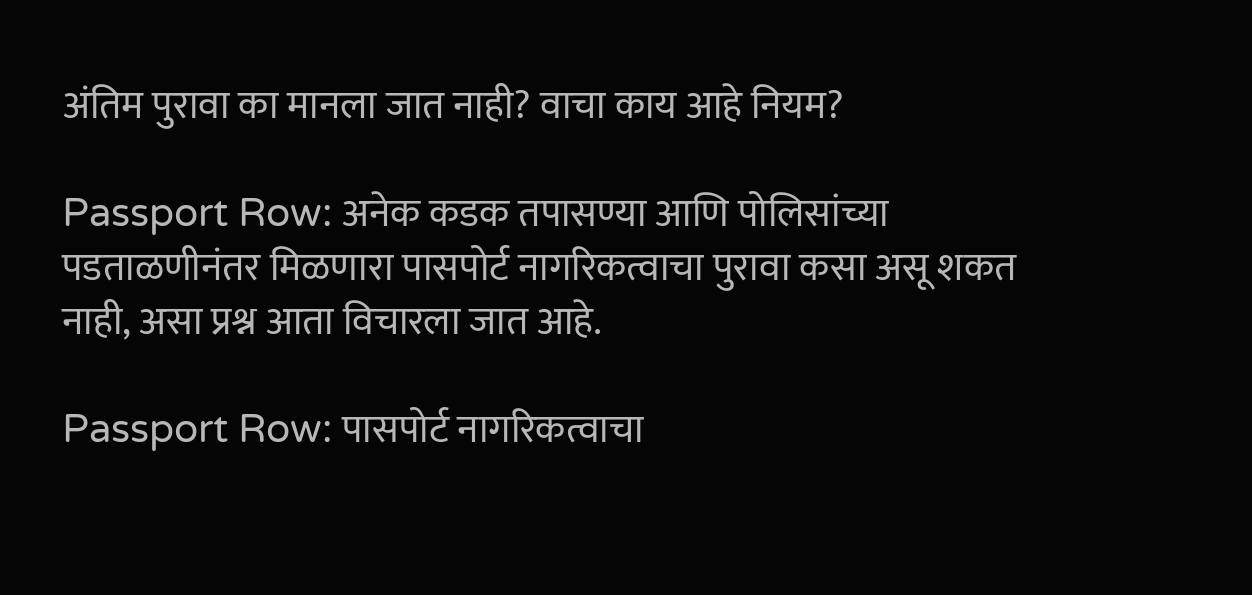अंतिम पुरावा का मानला जात नाही? वाचा काय आहे नियम?

Passport Row: अनेक कडक तपासण्या आणि पोलिसांच्या पडताळणीनंतर मिळणारा पासपोर्ट नागरिकत्वाचा पुरावा कसा असू शकत नाही, असा प्रश्न आता विचारला जात आहे.

Passport Row: पासपोर्ट नागरिकत्वाचा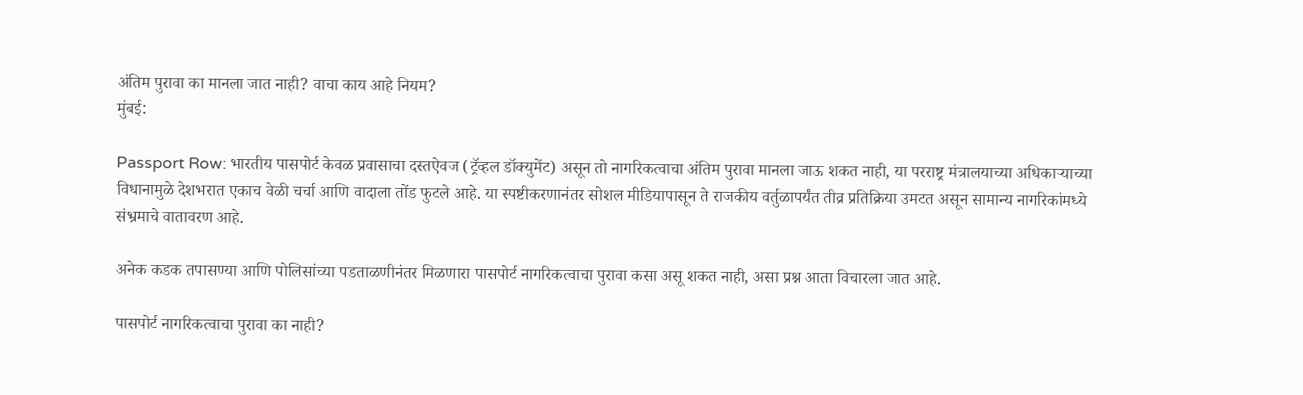अंतिम पुरावा का मानला जात नाही? वाचा काय आहे नियम?
मुंबई:

Passport Row: भारतीय पासपोर्ट केवळ प्रवासाचा दस्तऐवज (ट्रॅव्हल डॉक्युमेंट) असून तो नागरिकत्वाचा अंतिम पुरावा मानला जाऊ शकत नाही, या परराष्ट्र मंत्रालयाच्या अधिकाऱ्याच्या विधानामुळे देशभरात एकाच वेळी चर्चा आणि वादाला तोंड फुटले आहे. या स्पष्टीकरणानंतर सोशल मीडियापासून ते राजकीय वर्तुळापर्यंत तीव्र प्रतिक्रिया उमटत असून सामान्य नागरिकांमध्ये संभ्रमाचे वातावरण आहे.

अनेक कडक तपासण्या आणि पोलिसांच्या पडताळणीनंतर मिळणारा पासपोर्ट नागरिकत्वाचा पुरावा कसा असू शकत नाही, असा प्रश्न आता विचारला जात आहे.

पासपोर्ट नागरिकत्वाचा पुरावा का नाही?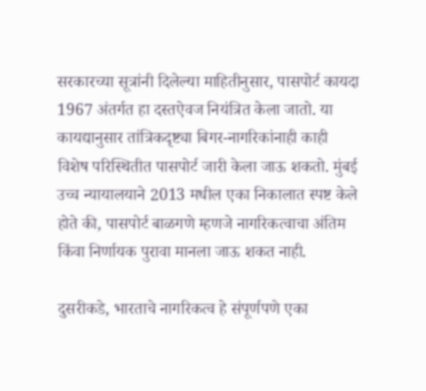सरकारच्या सूत्रांनी दिलेल्या माहितीनुसार, पासपोर्ट कायदा 1967 अंतर्गत हा दस्तऐवज नियंत्रित केला जातो. या कायद्यानुसार तांत्रिकदृष्ट्या बिगर-नागरिकांनाही काही विशेष परिस्थितीत पासपोर्ट जारी केला जाऊ शकतो. मुंबई उच्च न्यायालयाने 2013 मधील एका निकालात स्पष्ट केले होते की, पासपोर्ट बाळगणे म्हणजे नागरिकत्वाचा अंतिम किंवा निर्णायक पुरावा मानला जाऊ शकत नाही.

दुसरीकडे, भारताचे नागरिकत्व हे संपूर्णपणे एका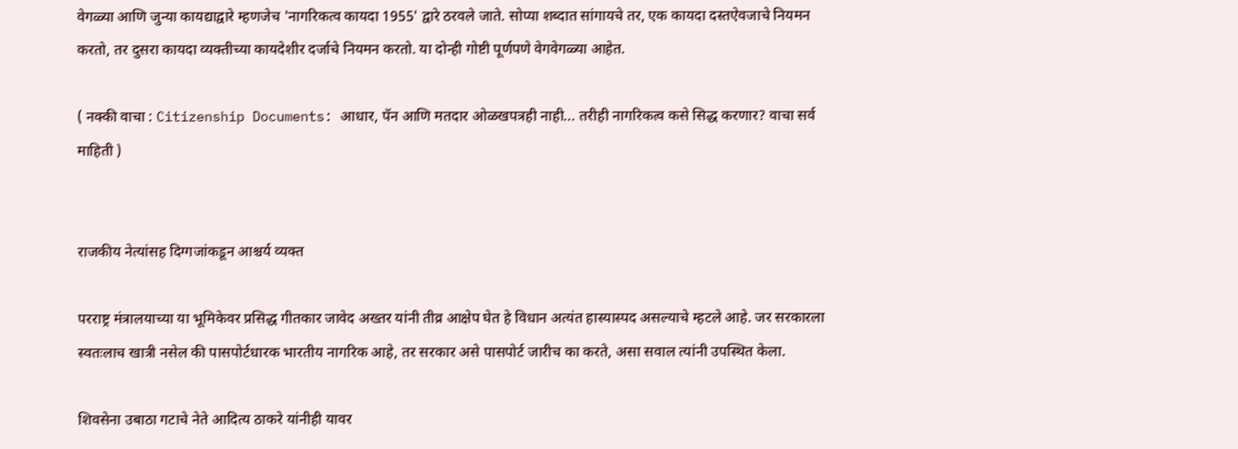वेगळ्या आणि जुन्या कायद्याद्वारे म्हणजेच 'नागरिकत्व कायदा 1955' द्वारे ठरवले जाते. सोप्या शब्दात सांगायचे तर, एक कायदा दस्तऐवजाचे नियमन करतो, तर दुसरा कायदा व्यक्तीच्या कायदेशीर दर्जाचे नियमन करतो. या दोन्ही गोष्टी पूर्णपणे वेगवेगळ्या आहेत.

( नक्की वाचा : Citizenship Documents: आधार, पॅन आणि मतदार ओळखपत्रही नाही... तरीही नागरिकत्व कसे सिद्ध करणार? वाचा सर्व माहिती )


राजकीय नेत्यांसह दिग्गजांकडून आश्चर्य व्यक्त

परराष्ट्र मंत्रालयाच्या या भूमिकेवर प्रसिद्ध गीतकार जावेद अख्तर यांनी तीव्र आक्षेप घेत हे विधान अत्यंत हास्यास्पद असल्याचे म्हटले आहे. जर सरकारला स्वतःलाच खात्री नसेल की पासपोर्टधारक भारतीय नागरिक आहे, तर सरकार असे पासपोर्ट जारीच का करते, असा सवाल त्यांनी उपस्थित केला.

शिवसेना उबाठा गटाचे नेते आदित्य ठाकरे यांनीही यावर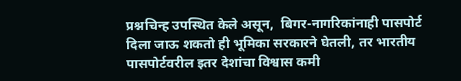प्रश्नचिन्ह उपस्थित केले असून,  बिगर-नागरिकांनाही पासपोर्ट दिला जाऊ शकतो ही भूमिका सरकारने घेतली, तर भारतीय पासपोर्टवरील इतर देशांचा विश्वास कमी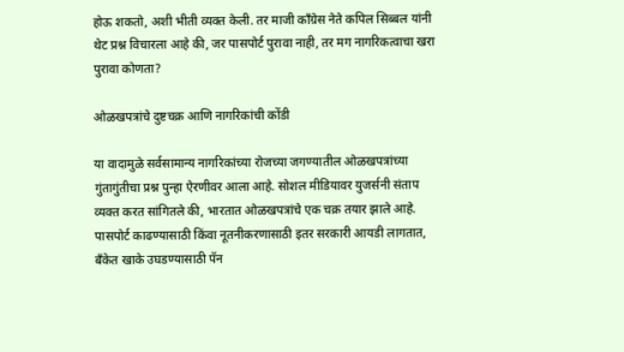होऊ शकतो, अशी भीती व्यक्त केली. तर माजी काँग्रेस नेते कपिल सिब्बल यांनी थेट प्रश्न विचारला आहे की, जर पासपोर्ट पुरावा नाही, तर मग नागरिकत्वाचा खरा पुरावा कोणता?

ओळखपत्रांचे दुष्टचक्र आणि नागरिकांची कोंडी

या वादामुळे सर्वसामान्य नागरिकांच्या रोजच्या जगण्यातील ओळखपत्रांच्या गुंतागुंतीचा प्रश्न पुन्हा ऐरणीवर आला आहे. सोशल मीडियावर युजर्सनी संताप व्यक्त करत सांगितले की, भारतात ओळखपत्रांचे एक चक्र तयार झाले आहे. पासपोर्ट काढण्यासाठी किंवा नूतनीकरणासाठी इतर सरकारी आयडी लागतात, बँकेत खाके उघडण्यासाठी पॅन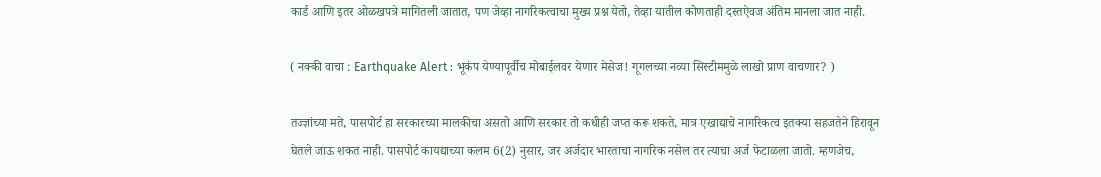कार्ड आणि इतर ओळखपत्रे मागितली जातात, पण जेव्हा नागरिकत्वाचा मुख्य प्रश्न येतो, तेव्हा यातील कोणताही दस्तऐवज अंतिम मानला जात नाही.

( नक्की वाचा : Earthquake Alert : भूकंप येण्यापूर्वीच मोबाईलवर येणार मेसेज! गूगलच्या नव्या सिस्टीममुळे लाखो प्राण वाचणार? )

तज्ज्ञांच्या मते, पासपोर्ट हा सरकारच्या मालकीचा असतो आणि सरकार तो कधीही जप्त करू शकते, मात्र एखाद्याचे नागरिकत्व इतक्या सहजतेने हिरावून घेतले जाऊ शकत नाही. पासपोर्ट कायद्याच्या कलम 6(2) नुसार, जर अर्जदार भारताचा नागरिक नसेल तर त्याचा अर्ज फेटाळला जातो. म्हणजेच,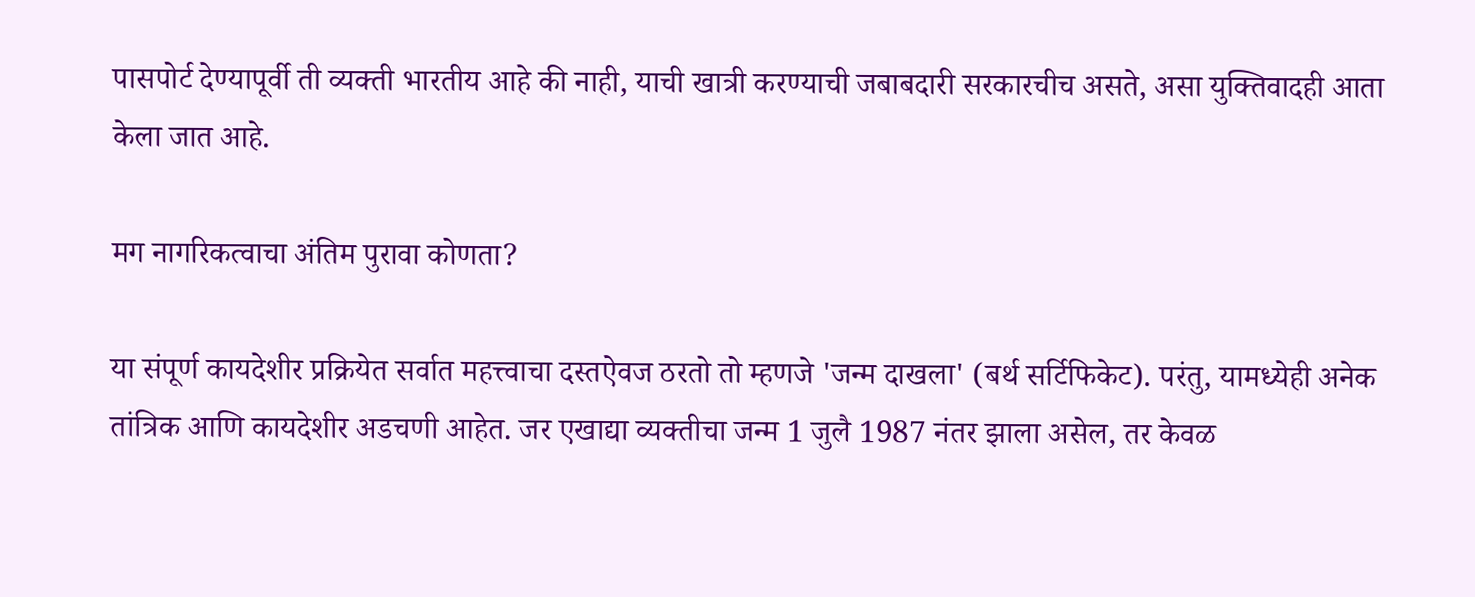पासपोर्ट देण्यापूर्वी ती व्यक्ती भारतीय आहे की नाही, याची खात्री करण्याची जबाबदारी सरकारचीच असते, असा युक्तिवादही आता केला जात आहे.

मग नागरिकत्वाचा अंतिम पुरावा कोणता?

या संपूर्ण कायदेशीर प्रक्रियेत सर्वात महत्त्वाचा दस्तऐवज ठरतो तो म्हणजे 'जन्म दाखला' (बर्थ सर्टिफिकेट). परंतु, यामध्येही अनेक तांत्रिक आणि कायदेशीर अडचणी आहेत. जर एखाद्या व्यक्तीचा जन्म 1 जुलै 1987 नंतर झाला असेल, तर केवळ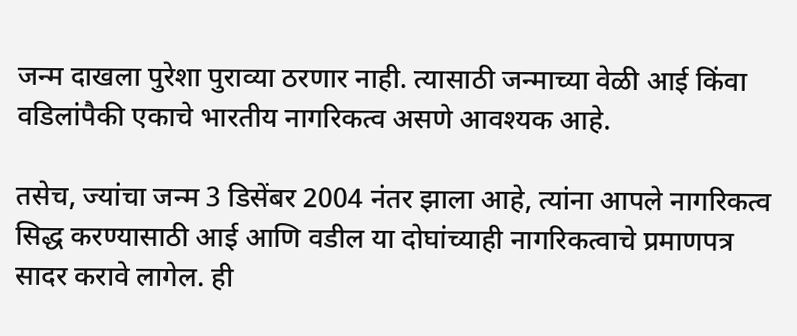जन्म दाखला पुरेशा पुराव्या ठरणार नाही. त्यासाठी जन्माच्या वेळी आई किंवा वडिलांपैकी एकाचे भारतीय नागरिकत्व असणे आवश्यक आहे.

तसेच, ज्यांचा जन्म 3 डिसेंबर 2004 नंतर झाला आहे, त्यांना आपले नागरिकत्व सिद्ध करण्यासाठी आई आणि वडील या दोघांच्याही नागरिकत्वाचे प्रमाणपत्र सादर करावे लागेल. ही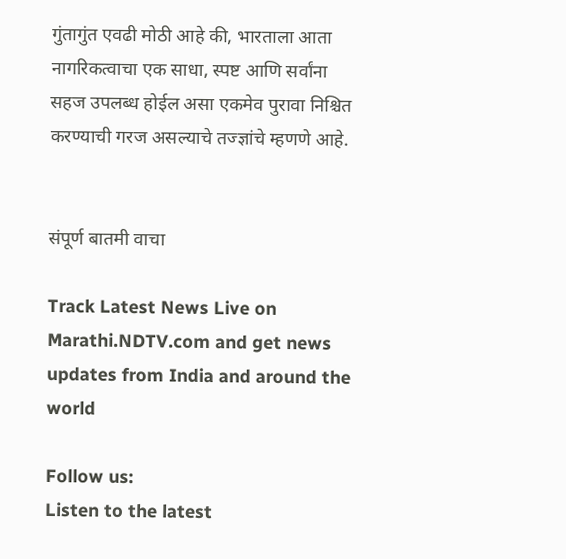गुंतागुंत एवढी मोठी आहे की, भारताला आता नागरिकत्वाचा एक साधा, स्पष्ट आणि सर्वांना सहज उपलब्ध होईल असा एकमेव पुरावा निश्चित करण्याची गरज असल्याचे तज्ज्ञांचे म्हणणे आहे.


संपूर्ण बातमी वाचा

Track Latest News Live on Marathi.NDTV.com and get news updates from India and around the world

Follow us:
Listen to the latest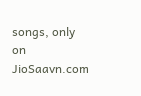songs, only on JioSaavn.com